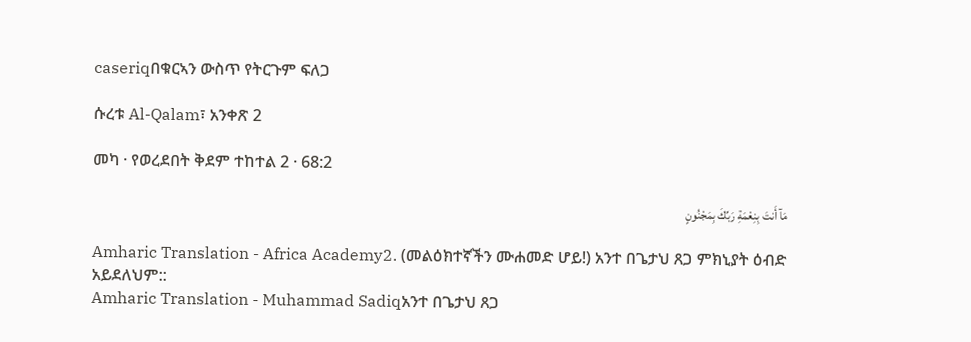caseriqበቁርኣን ውስጥ የትርጉም ፍለጋ

ሱረቱ Al-Qalam፣ አንቀጽ 2

መካ · የወረደበት ቅደም ተከተል 2 · 68:2

مَآ أَنتَ بِنِعْمَةِ رَبِّكَ بِمَجْنُونٍ

Amharic Translation - Africa Academy2. (መልዕክተኛችን ሙሐመድ ሆይ!) አንተ በጌታህ ጸጋ ምክኒያት ዕብድ አይደለህም::
Amharic Translation - Muhammad Sadiqአንተ በጌታህ ጸጋ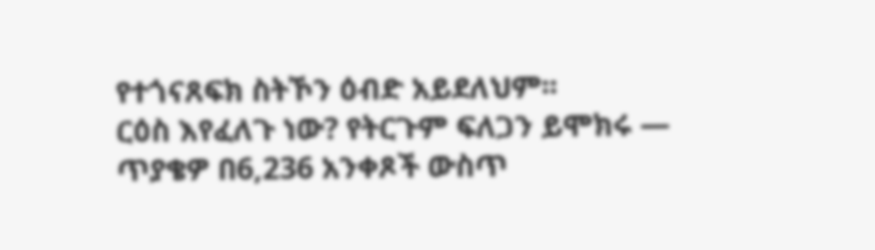የተጎናጸፍክ ስትኾን ዕብድ አይደለህም፡፡
ርዕስ እየፈለጉ ነው? የትርጉም ፍለጋን ይሞክሩ — ጥያቄዎ በ6,236 አንቀጾች ውስጥ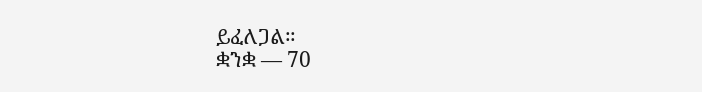ይፈለጋል።
ቋንቋ — 70